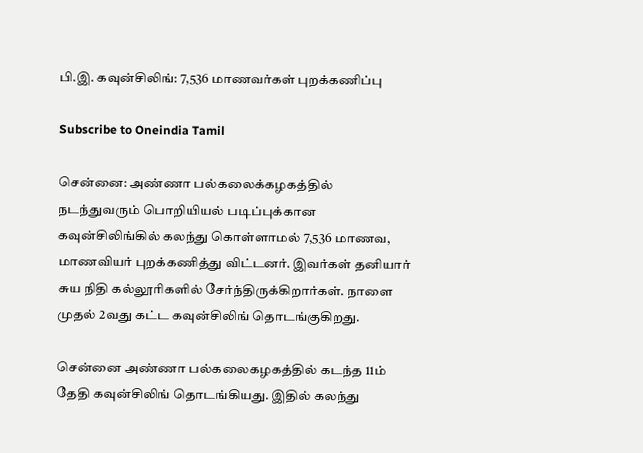பி.இ. கவுன்சிலிங்: 7,536 மாணவர்கள் புறக்கணிப்பு

Subscribe to Oneindia Tamil

சென்னை: அண்ணா பல்கலைக்கழகத்தில் நடந்துவரும் பொறியியல் படிப்புக்கான கவுன்சிலிங்கில் கலந்து கொள்ளாமல் 7,536 மாணவ, மாணவியர் புறக்கணித்து விட்டனர். இவர்கள் தனியார் சுய நிதி கல்லூரிகளில் சேர்ந்திருக்கிறார்கள். நாளை முதல் 2வது கட்ட கவுன்சிலிங் தொடங்குகிறது.

சென்னை அண்ணா பல்கலைகழகத்தில் கடந்த 11ம் தேதி கவுன்சிலிங் தொடங்கியது. இதில் கலந்து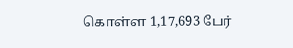கொள்ள 1,17,693 பேர்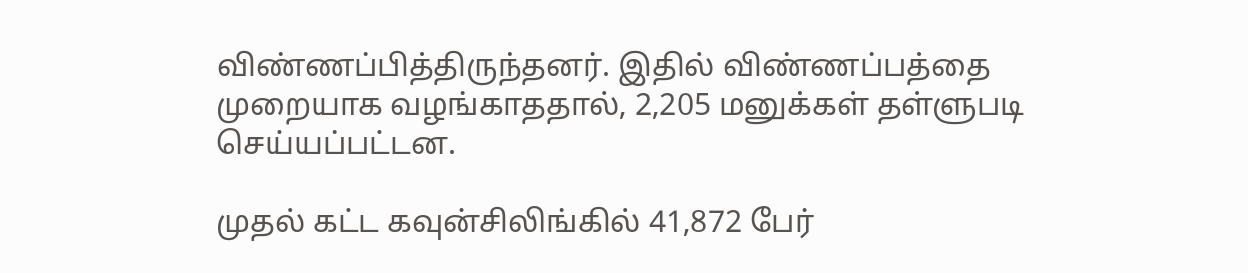விண்ணப்பித்திருந்தனர். இதில் விண்ணப்பத்தை முறையாக வழங்காததால், 2,205 மனுக்கள் தள்ளுபடி செய்யப்பட்டன.

முதல் கட்ட கவுன்சிலிங்கில் 41,872 பேர்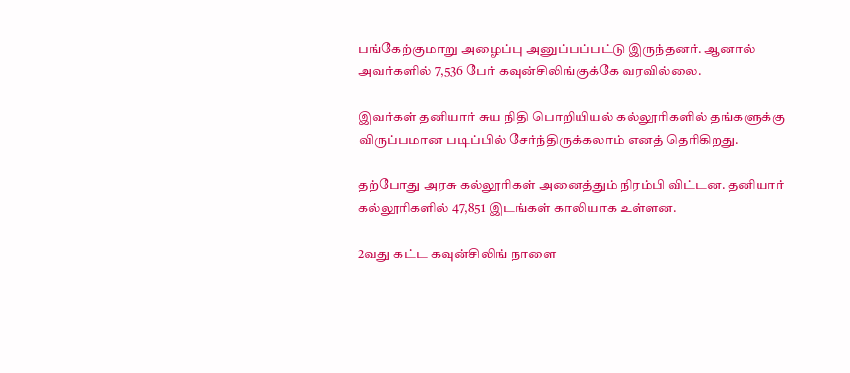பங்கேற்குமாறு அழைப்பு அனுப்பப்பட்டு இருந்தனர். ஆனால் அவர்களில் 7,536 பேர் கவுன்சிலிங்குக்கே வரவில்லை.

இவர்கள் தனியார் சுய நிதி பொறியியல் கல்லூரிகளில் தங்களுக்கு விருப்பமான படிப்பில் சேர்ந்திருக்கலாம் எனத் தெரிகிறது.

தற்போது அரசு கல்லூரிகள் அனைத்தும் நிரம்பி விட்டன. தனியார் கல்லூரிகளில் 47,851 இடங்கள் காலியாக உள்ளன.

2வது கட்ட கவுன்சிலிங் நாளை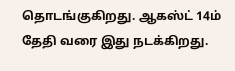தொடங்குகிறது. ஆகஸ்ட் 14ம் தேதி வரை இது நடக்கிறது.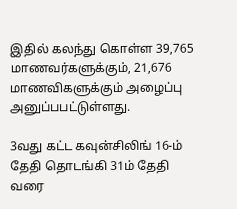இதில் கலந்து கொள்ள 39,765 மாணவர்களுக்கும், 21,676 மாணவிகளுக்கும் அழைப்பு அனுப்பபட்டுள்ளது.

3வது கட்ட கவுன்சிலிங் 16-ம் தேதி தொடங்கி 31ம் தேதி வரை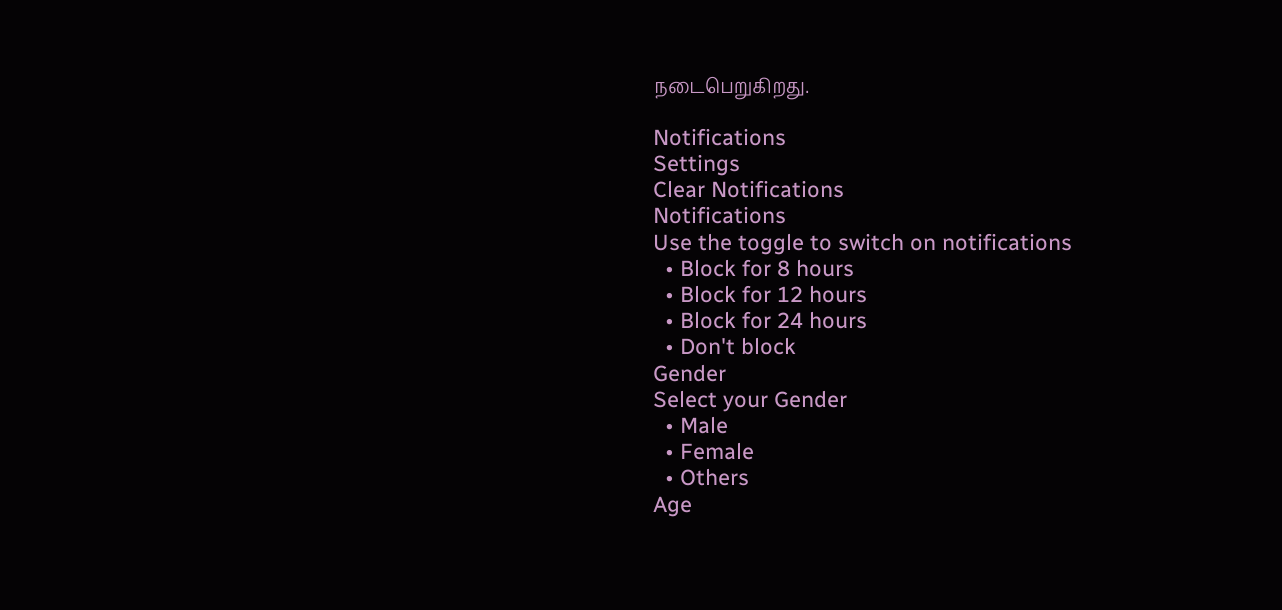நடைபெறுகிறது.

Notifications
Settings
Clear Notifications
Notifications
Use the toggle to switch on notifications
  • Block for 8 hours
  • Block for 12 hours
  • Block for 24 hours
  • Don't block
Gender
Select your Gender
  • Male
  • Female
  • Others
Age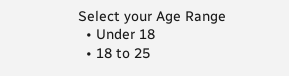Select your Age Range
  • Under 18
  • 18 to 25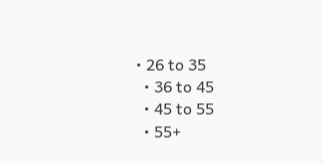• 26 to 35
  • 36 to 45
  • 45 to 55
  • 55+